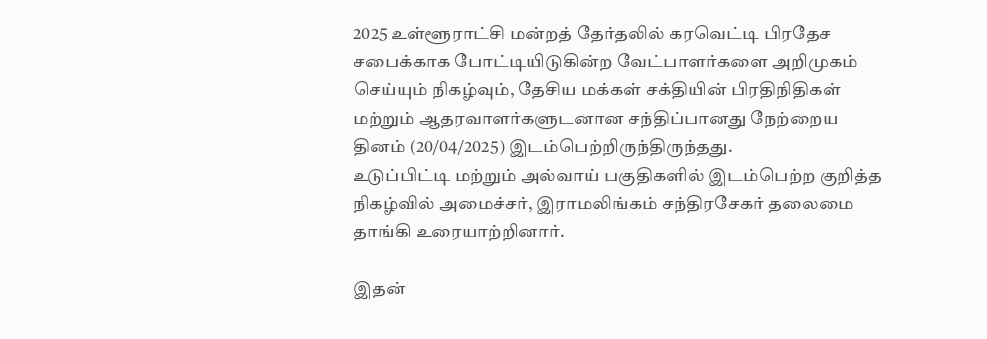2025 உள்ளூராட்சி மன்றத் தேர்தலில் கரவெட்டி பிரதேச சபைக்காக போட்டியிடுகின்ற வேட்பாளர்களை அறிமுகம் செய்யும் நிகழ்வும், தேசிய மக்கள் சக்தியின் பிரதிநிதிகள் மற்றும் ஆதரவாளர்களுடனான சந்திப்பானது நேற்றைய தினம் (20/04/2025) இடம்பெற்றிருந்திருந்தது.
உடுப்பிட்டி மற்றும் அல்வாய் பகுதிகளில் இடம்பெற்ற குறித்த நிகழ்வில் அமைச்சர், இராமலிங்கம் சந்திரசேகர் தலைமை தாங்கி உரையாற்றினார்.

இதன்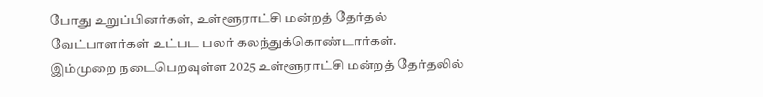போது உறுப்பினர்கள், உள்ளூராட்சி மன்றத் தேர்தல் வேட்பாளர்கள் உட்பட பலர் கலந்துக்கொண்டார்கள்.
இம்முறை நடைபெறவுள்ள 2025 உள்ளூராட்சி மன்றத் தேர்தலில்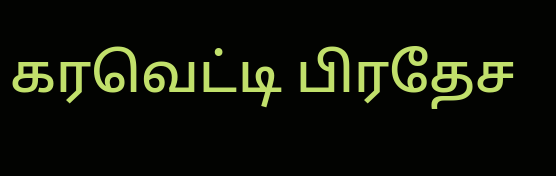கரவெட்டி பிரதேச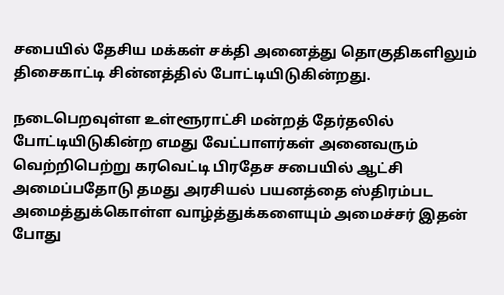சபையில் தேசிய மக்கள் சக்தி அனைத்து தொகுதிகளிலும் திசைகாட்டி சின்னத்தில் போட்டியிடுகின்றது.

நடைபெறவுள்ள உள்ளூராட்சி மன்றத் தேர்தலில் போட்டியிடுகின்ற எமது வேட்பாளர்கள் அனைவரும் வெற்றிபெற்று கரவெட்டி பிரதேச சபையில் ஆட்சி அமைப்பதோடு தமது அரசியல் பயனத்தை ஸ்திரம்பட அமைத்துக்கொள்ள வாழ்த்துக்களையும் அமைச்சர் இதன் போது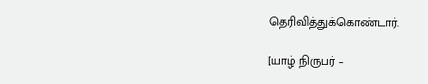தெரிவித்துக்கொண்டார்.

[யாழ் நிருபர் –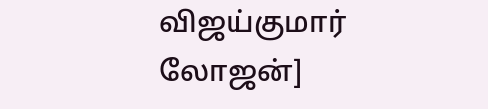விஜய்குமார் லோஜன்]